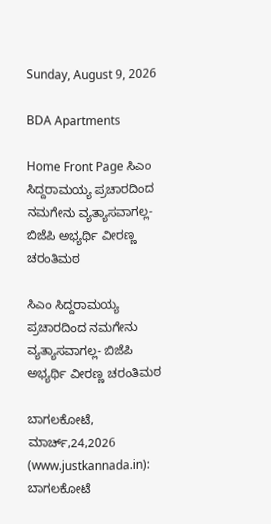Sunday, August 9, 2026

BDA Apartments

Home Front Page ಸಿಎಂ ಸಿದ್ದರಾಮಯ್ಯ ಪ್ರಚಾರದಿಂದ ನಮಗೇನು ವ್ಯತ್ಯಾಸವಾಗಲ್ಲ- ಬಿಜೆಪಿ ಅಭ್ಯರ್ಥಿ ವೀರಣ್ಣ ಚರಂತಿಮಠ

ಸಿಎಂ ಸಿದ್ದರಾಮಯ್ಯ ಪ್ರಚಾರದಿಂದ ನಮಗೇನು ವ್ಯತ್ಯಾಸವಾಗಲ್ಲ- ಬಿಜೆಪಿ ಅಭ್ಯರ್ಥಿ ವೀರಣ್ಣ ಚರಂತಿಮಠ

ಬಾಗಲಕೋಟೆ, ಮಾರ್ಚ್,24,2026 (www.justkannada.in):  ಬಾಗಲಕೋಟೆ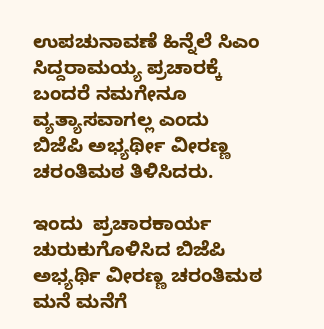ಉಪಚುನಾವಣೆ ಹಿನ್ನೆಲೆ ಸಿಎಂ ಸಿದ್ದರಾಮಯ್ಯ ಪ್ರಚಾರಕ್ಕೆ ಬಂದರೆ ನಮಗೇನೂ ವ್ಯತ್ಯಾಸವಾಗಲ್ಲ ಎಂದು ಬಿಜೆಪಿ ಅಭ್ಯರ್ಥೀ ವೀರಣ್ಣ ಚರಂತಿಮಠ ತಿಳಿಸಿದರು.

ಇಂದು  ಪ್ರಚಾರಕಾರ್ಯ ಚುರುಕುಗೊಳಿಸಿದ ಬಿಜೆಪಿ ಅಭ್ಯರ್ಥಿ ವೀರಣ್ಣ ಚರಂತಿಮಠ  ಮನೆ ಮನೆಗೆ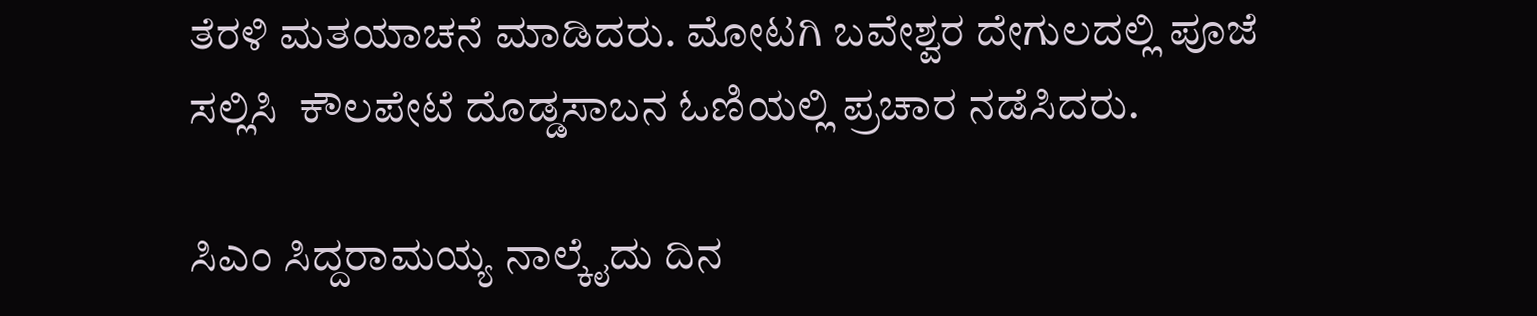ತೆರಳಿ ಮತಯಾಚನೆ ಮಾಡಿದರು. ಮೋಟಗಿ ಬವೇಶ್ವರ ದೇಗುಲದಲ್ಲಿ ಪೂಜೆ ಸಲ್ಲಿಸಿ  ಕೌಲಪೇಟೆ ದೊಡ್ಡಸಾಬನ ಓಣಿಯಲ್ಲಿ ಪ್ರಚಾರ ನಡೆಸಿದರು.

ಸಿಎಂ ಸಿದ್ದರಾಮಯ್ಯ ನಾಲ್ಕೈದು ದಿನ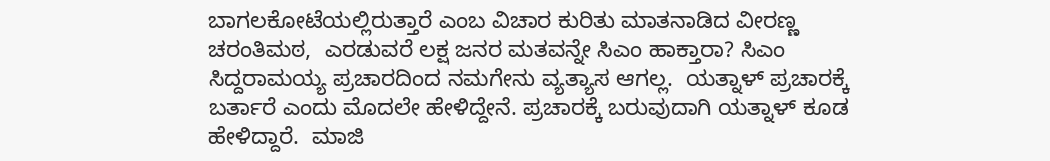ಬಾಗಲಕೋಟೆಯಲ್ಲಿರುತ್ತಾರೆ ಎಂಬ ವಿಚಾರ ಕುರಿತು ಮಾತನಾಡಿದ ವೀರಣ್ಣ ಚರಂತಿಮಠ,  ಎರಡುವರೆ ಲಕ್ಷ ಜನರ ಮತವನ್ನೇ ಸಿಎಂ ಹಾಕ್ತಾರಾ? ಸಿಎಂ ಸಿದ್ದರಾಮಯ್ಯ ಪ್ರಚಾರದಿಂದ ನಮಗೇನು ವ್ಯತ್ಯಾಸ ಆಗಲ್ಲ.  ಯತ್ನಾಳ್ ಪ್ರಚಾರಕ್ಕೆ ಬರ್ತಾರೆ ಎಂದು ಮೊದಲೇ ಹೇಳಿದ್ದೇನೆ. ಪ್ರಚಾರಕ್ಕೆ ಬರುವುದಾಗಿ ಯತ್ನಾಳ್ ಕೂಡ ಹೇಳಿದ್ದಾರೆ.  ಮಾಜಿ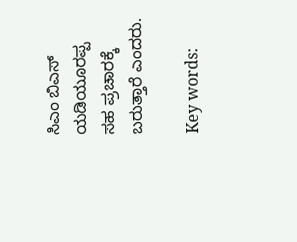ಸಿಎಂ ಬಿಎಸ್ ಯಡಿಯೂರಪ್ಪ ಸಹ ಪ್ರಚಾರಕ್ಕೆ ಬರುತ್ತಾರೆ ಎಂದರು.

Key words: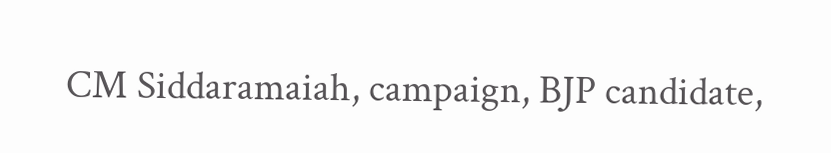CM Siddaramaiah, campaign, BJP candidate,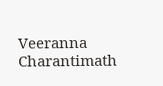Veeranna Charantimath